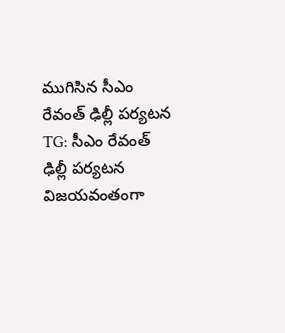ముగిసిన సీఎం రేవంత్ ఢిల్లీ పర్యటన
TG: సీఎం రేవంత్ ఢిల్లీ పర్యటన విజయవంతంగా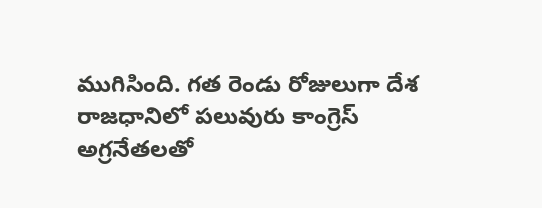ముగిసింది. గత రెండు రోజులుగా దేశ రాజధానిలో పలువురు కాంగ్రెస్ అగ్రనేతలతో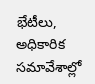భేటీలు, అధికారిక సమావేశాల్లో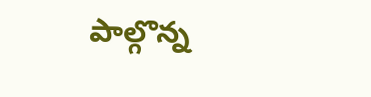పాల్గొన్న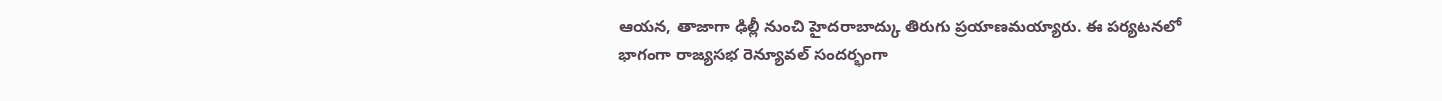ఆయన, తాజాగా ఢిల్లీ నుంచి హైదరాబాద్కు తిరుగు ప్రయాణమయ్యారు. ఈ పర్యటనలో భాగంగా రాజ్యసభ రెన్యూవల్ సందర్భంగా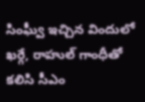సింఘ్వీ ఇచ్చిన విందులో ఖర్గే, రాహుల్ గాంధీతో కలిసి సీఎం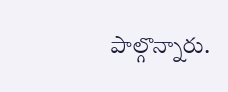పాల్గొన్నారు.